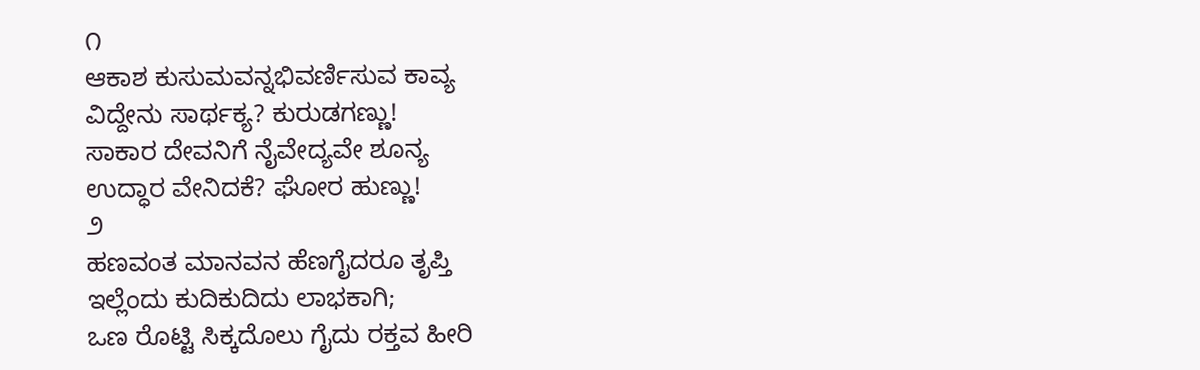೧
ಆಕಾಶ ಕುಸುಮವನ್ನಭಿವರ್ಣಿಸುವ ಕಾವ್ಯ
ವಿದ್ದೇನು ಸಾರ್ಥಕ್ಯ? ಕುರುಡಗಣ್ಣು!
ಸಾಕಾರ ದೇವನಿಗೆ ನೈವೇದ್ಯವೇ ಶೂನ್ಯ
ಉದ್ಧಾರ ವೇನಿದಕೆ? ಘೋರ ಹುಣ್ಣು!
೨
ಹಣವಂತ ಮಾನವನ ಹೆಣಗೈದರೂ ತೃಪ್ತಿ
ಇಲ್ಲೆಂದು ಕುದಿಕುದಿದು ಲಾಭಕಾಗಿ;
ಒಣ ರೊಟ್ಟಿ ಸಿಕ್ಕದೊಲು ಗೈದು ರಕ್ತವ ಹೀರಿ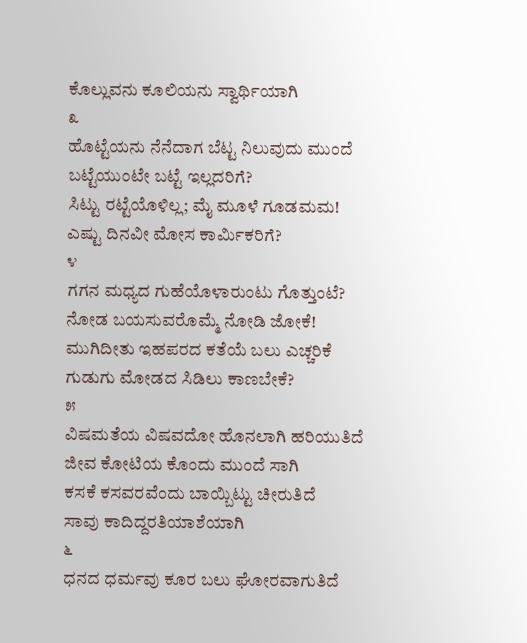ಕೊಲ್ಲುವನು ಕೂಲಿಯನು ಸ್ವಾರ್ಥಿಯಾಗಿ
೩
ಹೊಟ್ಟೆಯನು ನೆನೆದಾಗ ಬೆಟ್ಟ ನಿಲುವುದು ಮುಂದೆ
ಬಟ್ಟೆಯುಂಟೇ ಬಟ್ಟೆ ಇಲ್ಲದರಿಗೆ?
ಸಿಟ್ಟು ರಟ್ಟೆಯೊಳಿಲ್ಲ; ಮೈ ಮೂಳೆ ಗೂಡಮಮ!
ಎಷ್ಟು ದಿನವೀ ಮೋಸ ಕಾರ್ಮಿಕರಿಗೆ?
೪
ಗಗನ ಮಧ್ಯದ ಗುಹೆಯೊಳಾರುಂಟು ಗೊತ್ತುಂಟೆ?
ನೋಡ ಬಯಸುವರೊಮ್ಮೆ ನೋಡಿ ಜೋಕೆ!
ಮುಗಿದೀತು ಇಹಪರದ ಕತೆಯೆ ಬಲು ಎಚ್ಚರಿಕೆ
ಗುಡುಗು ಮೋಡದ ಸಿಡಿಲು ಕಾಣಬೇಕೆ?
೫
ವಿಷಮತೆಯ ವಿಷವದೋ ಹೊನಲಾಗಿ ಹರಿಯುತಿದೆ
ಜೀವ ಕೋಟಿಯ ಕೊಂದು ಮುಂದೆ ಸಾಗಿ
ಕಸಕೆ ಕಸವರವೆಂದು ಬಾಯ್ಬಿಟ್ಟು ಚೀರುತಿದೆ
ಸಾವು ಕಾದಿದ್ದರತಿಯಾಶೆಯಾಗಿ
೬
ಧನದ ಧರ್ಮವು ಕೂರ ಬಲು ಘೋರವಾಗುತಿದೆ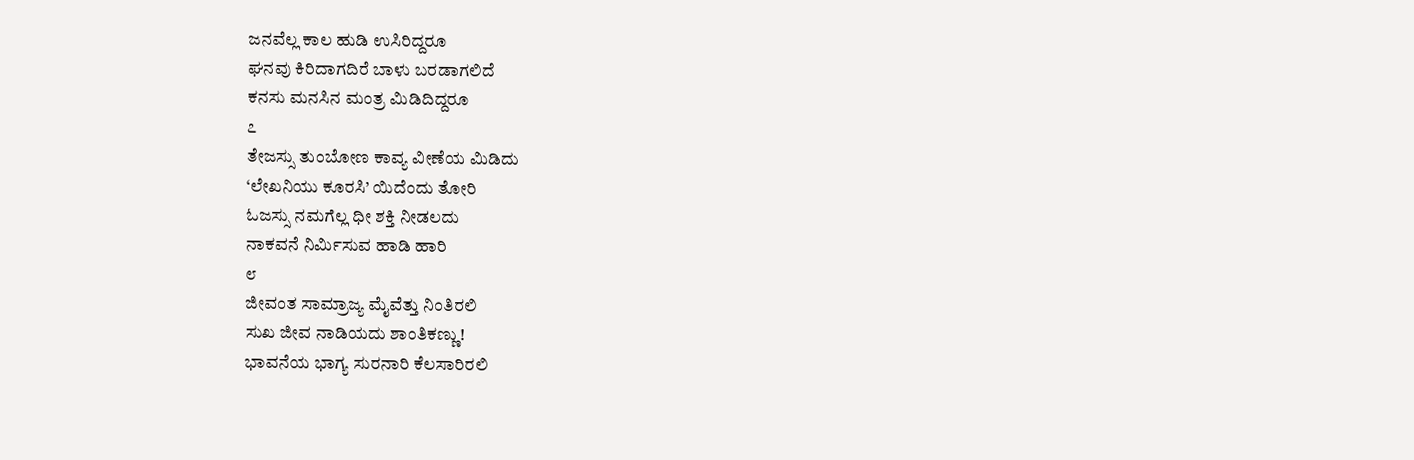ಜನವೆಲ್ಲ ಕಾಲ ಹುಡಿ ಉಸಿರಿದ್ದರೂ
ಘನವು ಕಿರಿದಾಗದಿರೆ ಬಾಳು ಬರಡಾಗಲಿದೆ
ಕನಸು ಮನಸಿನ ಮಂತ್ರ ಮಿಡಿದಿದ್ದರೂ
೭
ತೇಜಸ್ಸು ತುಂಬೋಣ ಕಾವ್ಯ ವೀಣೆಯ ಮಿಡಿದು
‘ಲೇಖನಿಯು ಕೂರಸಿ’ ಯಿದೆಂದು ತೋರಿ
ಓಜಸ್ಸು ನಮಗೆಲ್ಲ ಧೀ ಶಕ್ತಿ ನೀಡಲದು
ನಾಕವನೆ ನಿರ್ಮಿಸುವ ಹಾಡಿ ಹಾರಿ
೮
ಜೀವಂತ ಸಾಮ್ರಾಜ್ಯ ಮೈವೆತ್ತು ನಿಂತಿರಲಿ
ಸುಖ ಜೀವ ನಾಡಿಯದು ಶಾಂತಿಕಣ್ಣು!
ಭಾವನೆಯ ಭಾಗ್ಯ ಸುರನಾರಿ ಕೆಲಸಾರಿರಲಿ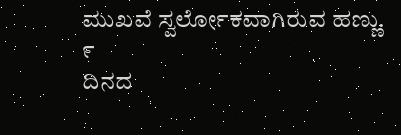ಮುಖವೆ ಸ್ವರ್ಲೋಕವಾಗಿರುವ ಹಣ್ಣು.
೯
ದಿನದ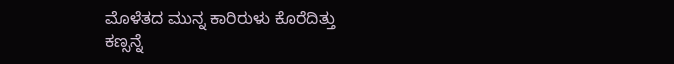ಮೊಳೆತದ ಮುನ್ನ ಕಾರಿರುಳು ಕೊರೆದಿತ್ತು
ಕಣ್ಸನ್ನೆ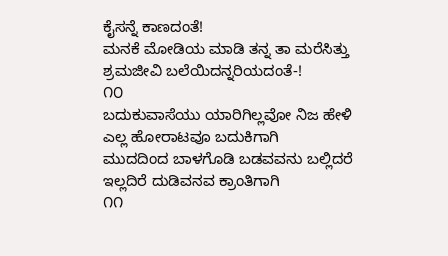ಕೈಸನ್ನೆ ಕಾಣದಂತೆ!
ಮನಕೆ ಮೋಡಿಯ ಮಾಡಿ ತನ್ನ ತಾ ಮರೆಸಿತ್ತು
ಶ್ರಮಜೀವಿ ಬಲೆಯಿದನ್ನರಿಯದಂತೆ-!
೧೦
ಬದುಕುವಾಸೆಯು ಯಾರಿಗಿಲ್ಲವೋ ನಿಜ ಹೇಳಿ
ಎಲ್ಲ ಹೋರಾಟವೂ ಬದುಕಿಗಾಗಿ
ಮುದದಿಂದ ಬಾಳಗೊಡಿ ಬಡವವನು ಬಲ್ಲಿದರೆ
ಇಲ್ಲದಿರೆ ದುಡಿವನವ ಕ್ರಾಂತಿಗಾಗಿ
೧೧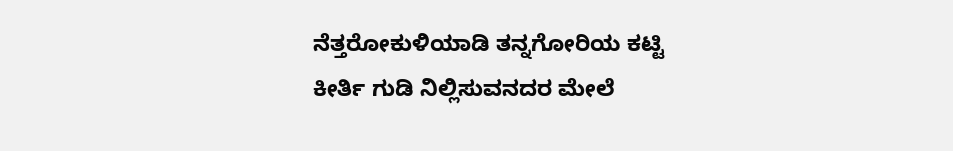ನೆತ್ತರೋಕುಳಿಯಾಡಿ ತನ್ನಗೋರಿಯ ಕಟ್ಟಿ
ಕೀರ್ತಿ ಗುಡಿ ನಿಲ್ಲಿಸುವನದರ ಮೇಲೆ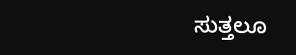ಸುತ್ತಲೂ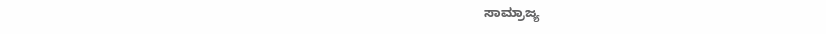ಸಾಮ್ರಾಜ್ಯ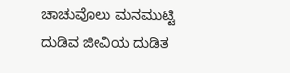ಚಾಚುವೊಲು ಮನಮುಟ್ಟಿ
ದುಡಿವ ಜೀವಿಯ ದುಡಿತ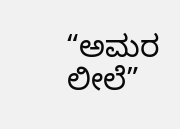“ಅಮರ ಲೀಲೆ”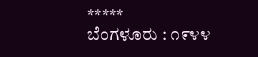*****
ಬೆಂಗಳೂರು : ೧೯೪೪